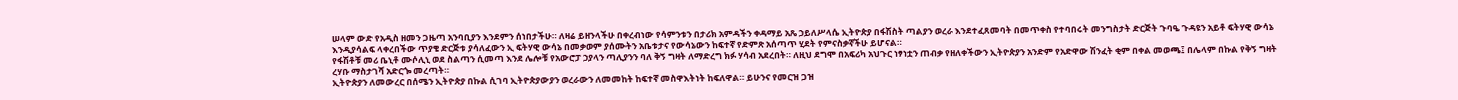ሠላም ውድ የአዲስ ዘመን ጋዜጣ አንባቢያን እንደምን ሰነበታችሁ። ለዛሬ ይዘንላችሁ በቀረብነው የሳምንቱን በታሪክ አምዳችን ቀዳማይ አጼ ኃይለሥላሴ ኢትዮጵያ በፋሽስት ጣልያን ወረራ እንደተፈጸመባት በመጥቀስ የተባበሩት መንግስታት ድርጅት ጉባዔ ጉዳዩን አይቶ ፍትሃዊ ውሳኔ እንዲያሳልፍ ላቀረበችው ጥያቄ ድርጅቱ ያሳለፈውን ኢ ፍትሃዊ ውሳኔ በመቃወም ያሰሙትን አቤቱታና የውሳኔውን ከፍተኛ የድምጽ አሰጣጥ ሂደት የምናስቃኛችሁ ይሆናል።
የፋሽቶቹ መሪ ቤኒቶ ሙሶሊኒ ወደ ስልጣን ሲመጣ እንደ ሌሎቹ የአውሮፓ ኃያላን ጣሊያንን ባለ ቅኝ ግዛት ለማድረግ ክፉ ሃሳብ አደረበት። ለዚህ ደግሞ በአፍሪካ አህጉር ነፃነቷን ጠብቃ የዘለቀችውን ኢትዮጵያን አንድም የአድዋው ሽንፈት ቂም በቀል መወጫ፤ በሌላም በኩል የቅኝ ግዛት ረሃቡ ማስታገሻ አድርጐ መረጣት።
ኢትዮጵያን ለመውረር በሰሜን ኢትዮጵያ በኩል ሲገባ ኢትዮጵያውያን ወረራውን ለመመከት ከፍተኛ መስዋእትነት ከፍለዋል። ይሁንና የመርዝ ጋዝ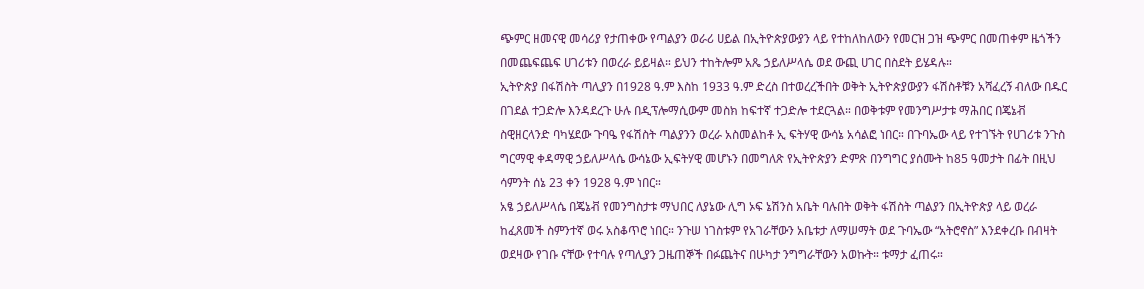ጭምር ዘመናዊ መሳሪያ የታጠቀው የጣልያን ወራሪ ሀይል በኢትዮጵያውያን ላይ የተከለከለውን የመርዝ ጋዝ ጭምር በመጠቀም ዜጎችን በመጨፍጨፍ ሀገሪቱን በወረራ ይይዛል። ይህን ተከትሎም አጼ ኃይለሥላሴ ወደ ውጪ ሀገር በስደት ይሄዳሉ።
ኢትዮጵያ በፋሽስት ጣሊያን በ1928 ዓ.ም እስከ 1933 ዓ.ም ድረስ በተወረረችበት ወቅት ኢትዮጵያውያን ፋሽስቶቹን አሻፈረኝ ብለው በዱር በገደል ተጋድሎ እንዳደረጉ ሁሉ በዲፕሎማሲውም መስክ ከፍተኛ ተጋድሎ ተደርጓል። በወቅቱም የመንግሥታቱ ማሕበር በጄኔቭ ስዊዘርላንድ ባካሄደው ጉባዔ የፋሽስት ጣልያንን ወረራ አስመልከቶ ኢ ፍትሃዊ ውሳኔ አሳልፎ ነበር። በጉባኤው ላይ የተገኙት የሀገሪቱ ንጉስ ግርማዊ ቀዳማዊ ኃይለሥላሴ ውሳኔው ኢፍትሃዊ መሆኑን በመግለጽ የኢትዮጵያን ድምጽ በንግግር ያሰሙት ከ85 ዓመታት በፊት በዚህ ሳምንት ሰኔ 23 ቀን 1928 ዓ.ም ነበር።
አፄ ኃይለሥላሴ በጄኔቭ የመንግስታቱ ማህበር ለያኔው ሊግ ኦፍ ኔሽንስ አቤት ባሉበት ወቅት ፋሽስት ጣልያን በኢትዮጵያ ላይ ወረራ ከፈጸመች ስምንተኛ ወሩ አስቆጥሮ ነበር። ንጉሠ ነገስቱም የአገራቸውን አቤቱታ ለማሠማት ወደ ጉባኤው “አትሮኖስ” እንደቀረቡ በብዛት ወደዛው የገቡ ናቸው የተባሉ የጣሊያን ጋዜጠኞች በፉጨትና በሁካታ ንግግራቸውን አወኩት። ቱማታ ፈጠሩ።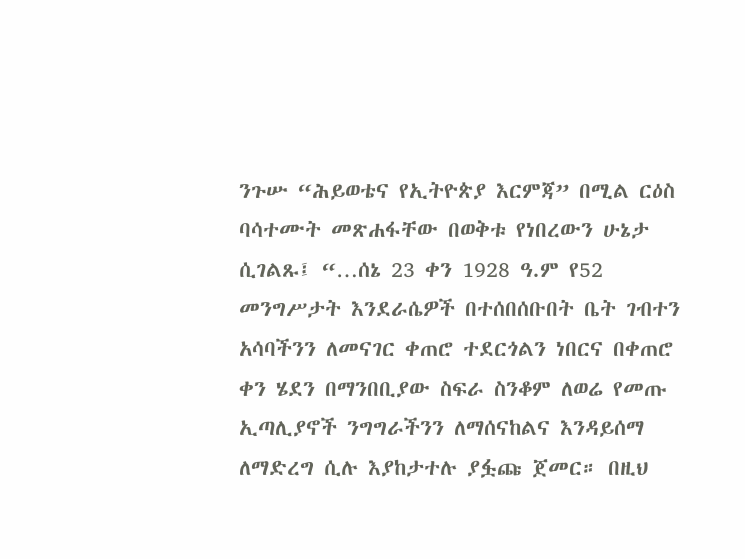ንጉሡ “ሕይወቴና የኢትዮጵያ እርምጃ” በሚል ርዕስ ባሳተሙት መጽሐፋቸው በወቅቱ የነበረውን ሁኔታ ሲገልጹ፤ “…ሰኔ 23 ቀን 1928 ዓ.ም የ52 መንግሥታት እንደራሴዎች በተሰበሰቡበት ቤት ገብተን አሳባችንን ለመናገር ቀጠሮ ተደርጎልን ነበርና በቀጠሮ ቀን ሄደን በማንበቢያው ስፍራ ስንቆም ለወሬ የመጡ ኢጣሊያኖች ንግግራችንን ለማሰናከልና እንዳይሰማ ለማድረግ ሲሉ እያከታተሉ ያፏጩ ጀመር። በዚህ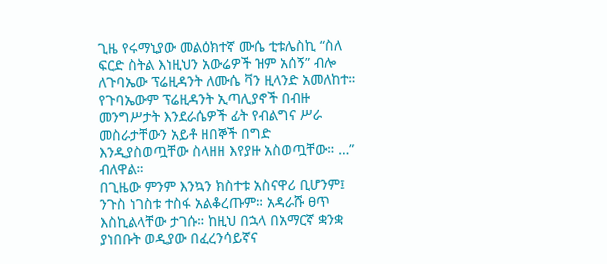ጊዜ የሩማኒያው መልዕክተኛ ሙሴ ቲቱሌስኪ “ስለ ፍርድ ስትል እነዚህን አውሬዎች ዝም አሰኝ” ብሎ ለጉባኤው ፕሬዚዳንት ለሙሴ ቫን ዚላንድ አመለከተ። የጉባኤውም ፕሬዚዳንት ኢጣሊያኖች በብዙ መንግሥታት እንደራሴዎች ፊት የብልግና ሥራ መስራታቸውን አይቶ ዘበኞች በግድ እንዲያስወጧቸው ስላዘዘ እየያዙ አስወጧቸው። …” ብለዋል።
በጊዜው ምንም እንኳን ክስተቱ አስናዋሪ ቢሆንም፤ ንጉስ ነገስቱ ተስፋ አልቆረጡም። አዳራሹ ፀጥ እስኪልላቸው ታገሱ። ከዚህ በኋላ በአማርኛ ቋንቋ ያነበቡት ወዲያው በፈረንሳይኛና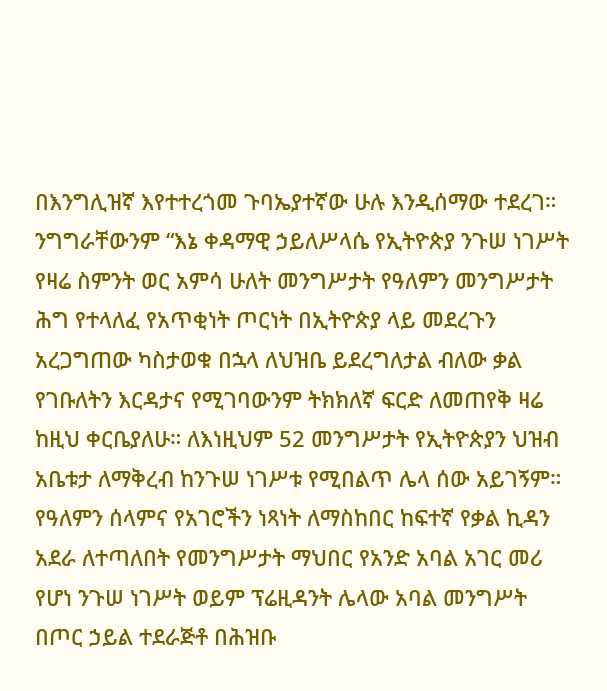በእንግሊዝኛ እየተተረጎመ ጉባኤያተኛው ሁሉ እንዲሰማው ተደረገ።
ንግግራቸውንም “እኔ ቀዳማዊ ኃይለሥላሴ የኢትዮጵያ ንጉሠ ነገሥት የዛሬ ስምንት ወር አምሳ ሁለት መንግሥታት የዓለምን መንግሥታት ሕግ የተላለፈ የአጥቂነት ጦርነት በኢትዮጵያ ላይ መደረጉን አረጋግጠው ካስታወቁ በኋላ ለህዝቤ ይደረግለታል ብለው ቃል የገቡለትን እርዳታና የሚገባውንም ትክክለኛ ፍርድ ለመጠየቅ ዛሬ ከዚህ ቀርቤያለሁ። ለእነዚህም 52 መንግሥታት የኢትዮጵያን ህዝብ አቤቱታ ለማቅረብ ከንጉሠ ነገሥቱ የሚበልጥ ሌላ ሰው አይገኝም። የዓለምን ሰላምና የአገሮችን ነጻነት ለማስከበር ከፍተኛ የቃል ኪዳን አደራ ለተጣለበት የመንግሥታት ማህበር የአንድ አባል አገር መሪ የሆነ ንጉሠ ነገሥት ወይም ፕሬዚዳንት ሌላው አባል መንግሥት በጦር ኃይል ተደራጅቶ በሕዝቡ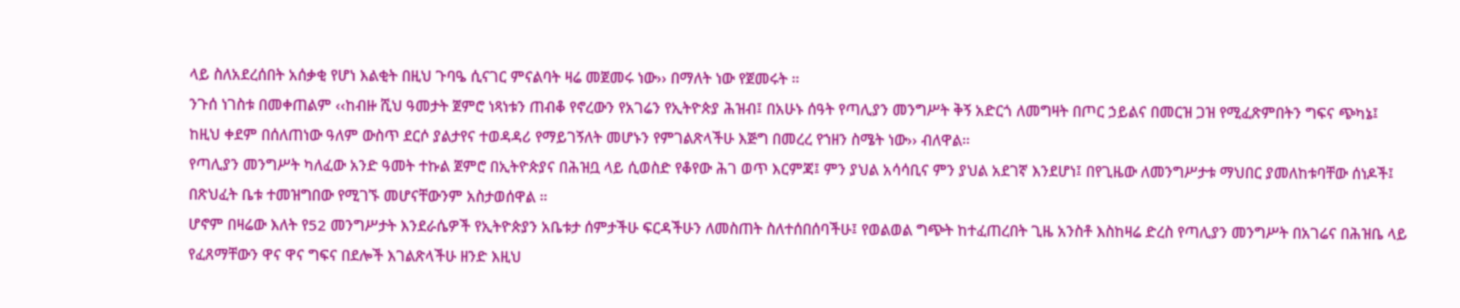ላይ ስለአደረሰበት አሰቃቂ የሆነ እልቂት በዚህ ጉባዔ ሲናገር ምናልባት ዛሬ መጀመሩ ነው›› በማለት ነው የጀመሩት ።
ንጉሰ ነገስቱ በመቀጠልም ‹‹ከብዙ ሺህ ዓመታት ጀምሮ ነጻነቱን ጠብቆ የኖረውን የአገሬን የኢትዮጵያ ሕዝብ፤ በአሁኑ ሰዓት የጣሊያን መንግሥት ቅኝ አድርጎ ለመግዛት በጦር ኃይልና በመርዝ ጋዝ የሚፈጽምበትን ግፍና ጭካኔ፤ ከዚህ ቀደም በሰለጠነው ዓለም ውስጥ ደርሶ ያልታየና ተወዳዳሪ የማይገኝለት መሆኑን የምገልጽላችሁ እጅግ በመረረ የኀዘን ስሜት ነው›› ብለዋል።
የጣሊያን መንግሥት ካለፈው አንድ ዓመት ተኩል ጀምሮ በኢትዮጵያና በሕዝቧ ላይ ሲወስድ የቆየው ሕገ ወጥ እርምጃ፤ ምን ያህል አሳሳቢና ምን ያህል አደገኛ እንደሆነ፤ በየጊዜው ለመንግሥታቱ ማህበር ያመለከቱባቸው ሰነዶች፤ በጽህፈት ቤቱ ተመዝግበው የሚገኙ መሆናቸውንም አስታወሰዋል ።
ሆኖም በዛሬው እለት የ52 መንግሥታት እንደራሴዎች የኢትዮጵያን አቤቱታ ሰምታችሁ ፍርዳችሁን ለመስጠት ስለተሰበሰባችሁ፤ የወልወል ግጭት ከተፈጠረበት ጊዜ አንስቶ እስከዛሬ ድረስ የጣሊያን መንግሥት በአገሬና በሕዝቤ ላይ የፈጸማቸውን ዋና ዋና ግፍና በደሎች እገልጽላችሁ ዘንድ እዚህ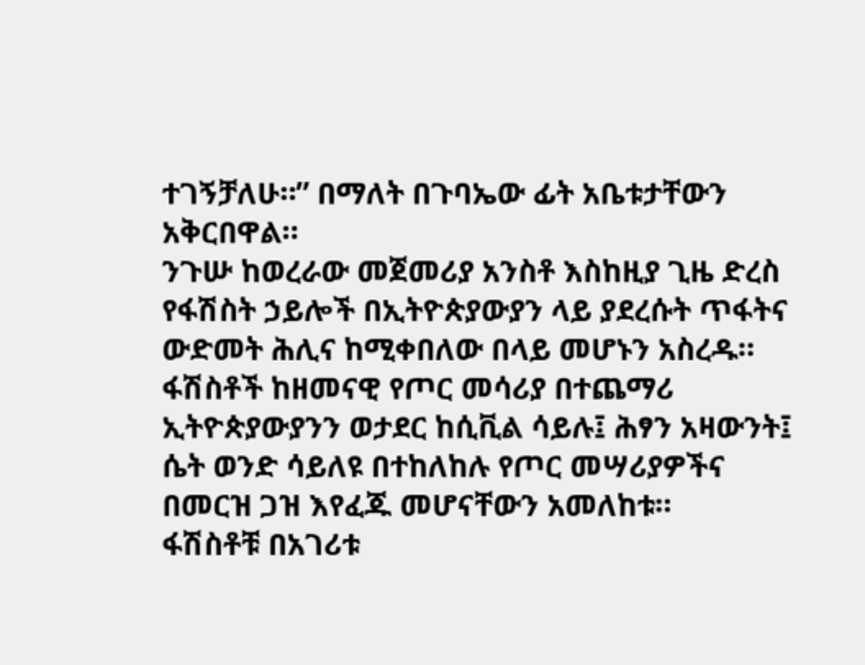ተገኝቻለሁ።” በማለት በጉባኤው ፊት አቤቱታቸውን አቅርበዋል።
ንጉሡ ከወረራው መጀመሪያ አንስቶ እስከዚያ ጊዜ ድረስ የፋሽስት ኃይሎች በኢትዮጵያውያን ላይ ያደረሱት ጥፋትና ውድመት ሕሊና ከሚቀበለው በላይ መሆኑን አስረዱ። ፋሽስቶች ከዘመናዊ የጦር መሳሪያ በተጨማሪ ኢትዮጵያውያንን ወታደር ከሲቪል ሳይሉ፤ ሕፃን አዛውንት፤ ሴት ወንድ ሳይለዩ በተከለከሉ የጦር መሣሪያዎችና በመርዝ ጋዝ እየፈጁ መሆናቸውን አመለከቱ።
ፋሽስቶቹ በአገሪቱ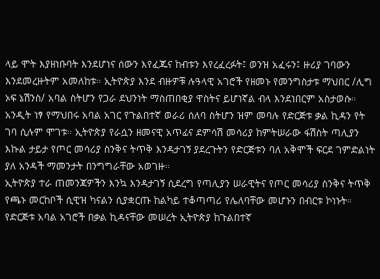ላይ ሞት እያዘነቡባት እንደሆነና ሰውን እየፈጁና ከብቱን እየረፈረፉት፤ ወንዝ አፈሩን፤ ዙሪያ ገባውን እንደመረዙትም አመለከቱ። ኢትዮጵያ እንደ ብዙዎቹ ሉዓላዊ አገሮች የዘመኑ የመንግስታቱ ማህበር /ሊግ ኦፍ ኔሽንስ/ አባል ስትሆን የጋራ ደህንነት ማስጠበቂያ ዋስትና ይሆነኛል ብላ እንደነበርም አስታወሱ።
አንዲት ነፃ የማህበሩ አባል አገር የጉልበተኛ ወራሪ ሰለባ ስትሆን ዝም መባሉ የድርጅቱ ቃል ኪዳን የት ገባ ሲሉም ሞገቱ። ኢትዮጵያ የራሷን ዘመናዊ አጥፊና ደምሳሽ መሳሪያ ከምትሠራው ፋሽስት ጣሊያን እኩል ታይታ የጦር መሳሪያ ስንቅና ትጥቅ እንዳታገኝ ያደረጉትን የድርጅቱን ባለ አቅሞች ፍርደ ገምድልነት ያለ አንዳች ማመንታት በንግግራቸው አወገዙ።
ኢትዮጵያ ተራ ጠመንጃዎችን እንኳ እንዳታገኝ ሲደረግ የጣሊያን ሠራዊትና የጦር መሳሪያ ስንቅና ትጥቅ የጫኑ መርከቦች ሲዊዝ ካናልን ሲያቋርጡ ከልካይ ተቆጣጣሪ የሌለባቸው መሆኑን በብርቱ ኮነኑት። የድርጅቱ አባል አገሮች በቃል ኪዳናቸው መሠረት ኢትዮጵያ ከጉልበተኛ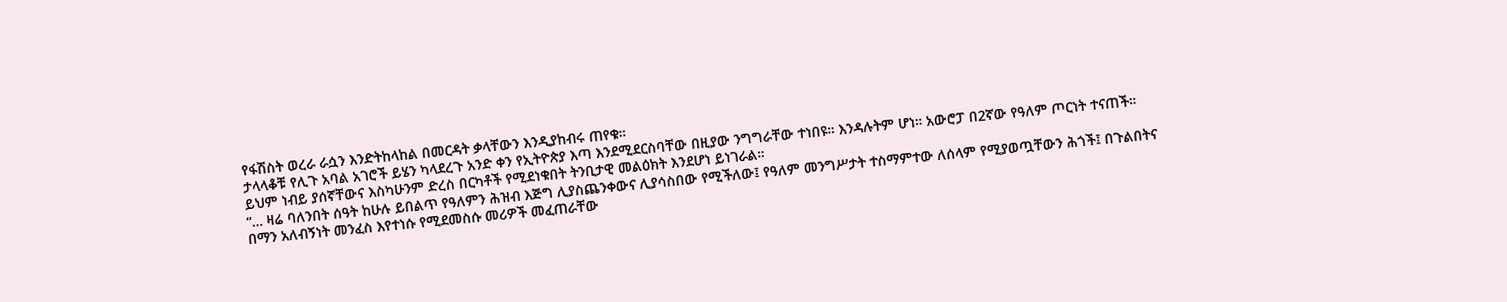የፋሽስት ወረራ ራሷን እንድትከላከል በመርዳት ቃላቸውን እንዲያከብሩ ጠየቁ።
ታላላቆቹ የሊጉ አባል አገሮች ይሄን ካላደረጉ አንድ ቀን የኢትዮጵያ እጣ እንደሚደርስባቸው በዚያው ንግግራቸው ተነበዩ። እንዳሉትም ሆነ። አውሮፓ በ2ኛው የዓለም ጦርነት ተናጠች። ይህም ነብይ ያሰኛቸውና እስካሁንም ድረስ በርካቶች የሚደነቁበት ትንቢታዊ መልዕክት እንደሆነ ይነገራል።
“… ዛሬ ባለንበት ሰዓት ከሁሉ ይበልጥ የዓለምን ሕዝብ እጅግ ሊያስጨንቀውና ሊያሳስበው የሚችለው፤ የዓለም መንግሥታት ተስማምተው ለሰላም የሚያወጧቸውን ሕጎች፤ በጉልበትና በማን አለብኝነት መንፈስ እየተነሱ የሚደመስሱ መሪዎች መፈጠራቸው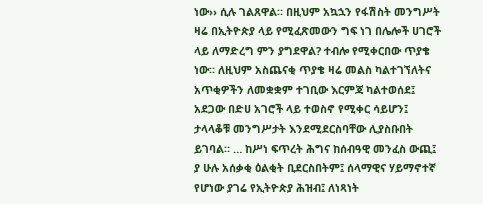ነው›› ሲሉ ገልጸዋል። በዚህም አኳኋን የፋሽስት መንግሥት ዛሬ በኢትዮጵያ ላይ የሚፈጽመውን ግፍ ነገ በሌሎች ሀገሮች ላይ ለማድረግ ምን ያግደዋል? ተብሎ የሚቀርበው ጥያቄ ነው። ለዚህም አስጨናቂ ጥያቄ ዛሬ መልስ ካልተገኘለትና አጥቂዎችን ለመቋቋም ተገቢው እርምጃ ካልተወሰደ፤ አደጋው በድሀ አገሮች ላይ ተወስኖ የሚቀር ሳይሆን፤ ታላላቆቹ መንግሥታት እንደሚደርስባቸው ሊያስቡበት ይገባል። … ከሥነ ፍጥረት ሕግና ከሰብዓዊ መንፈስ ውጪ፤ ያ ሁሉ አሰቃቂ ዕልቂት ቢደርስበትም፤ ሰላማዊና ሃይማኖተኛ የሆነው ያገሬ የኢትዮጵያ ሕዝብ፤ ለነጻነት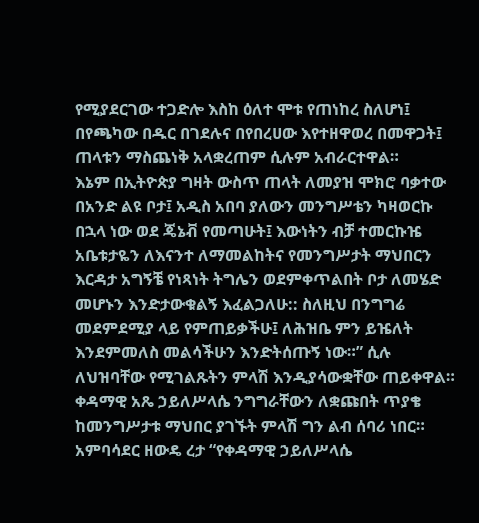የሚያደርገው ተጋድሎ እስከ ዕለተ ሞቱ የጠነከረ ስለሆነ፤ በየጫካው በዱር በገደሉና በየበረሀው እየተዘዋወረ በመዋጋት፤ ጠላቱን ማስጨነቅ አላቋረጠም ሲሉም አብራርተዋል።
እኔም በኢትዮጵያ ግዛት ውስጥ ጠላት ለመያዝ ሞክሮ ባቃተው በአንድ ልዩ ቦታ፤ አዲስ አበባ ያለውን መንግሥቴን ካዛወርኩ በኋላ ነው ወደ ጄኔቭ የመጣሁት፤ እውነትን ብቻ ተመርኩዤ አቤቱታዬን ለእናንተ ለማመልከትና የመንግሥታት ማህበርን እርዳታ አግኝቼ የነጻነት ትግሌን ወደምቀጥልበት ቦታ ለመሄድ መሆኑን እንድታውቁልኝ እፈልጋለሁ:: ስለዚህ በንግግሬ መደምደሚያ ላይ የምጠይቃችሁ፤ ለሕዝቤ ምን ይዤለት እንደምመለስ መልሳችሁን እንድትሰጡኝ ነው።” ሲሉ ለህዝባቸው የሚገልጹትን ምላሽ እንዲያሳውቋቸው ጠይቀዋል።
ቀዳማዊ አጼ ኃይለሥላሴ ንግግራቸውን ለቋጩበት ጥያቄ ከመንግሥታቱ ማህበር ያገኙት ምላሽ ግን ልብ ሰባሪ ነበር። አምባሳደር ዘውዴ ረታ “የቀዳማዊ ኃይለሥላሴ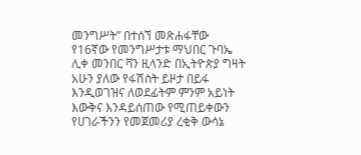መንግሥት” በተሰኘ መጽሐፋቸው የ16ኛው የመንግሥታቱ ማህበር ጉባኤ ሊቀ መንበር ቫን ዚላንድ በኢትዮጵያ ግዛት አሁን ያለው የፋሽስት ይዞታ በይፋ እንዲወገዝና ለወደፊትም ምንም አይነት እውቅና እንዳይሰጠው የሚጠይቀውን የሀገራችንን የመጀመሪያ ረቂቅ ውሳኔ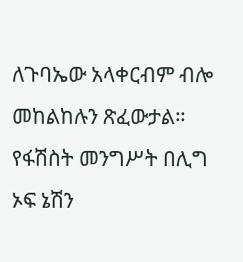ለጉባኤው አላቀርብም ብሎ መከልከሉን ጽፈውታል። የፋሽስት መንግሥት በሊግ ኦፍ ኔሽን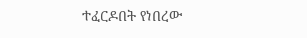ተፈርዶበት የነበረው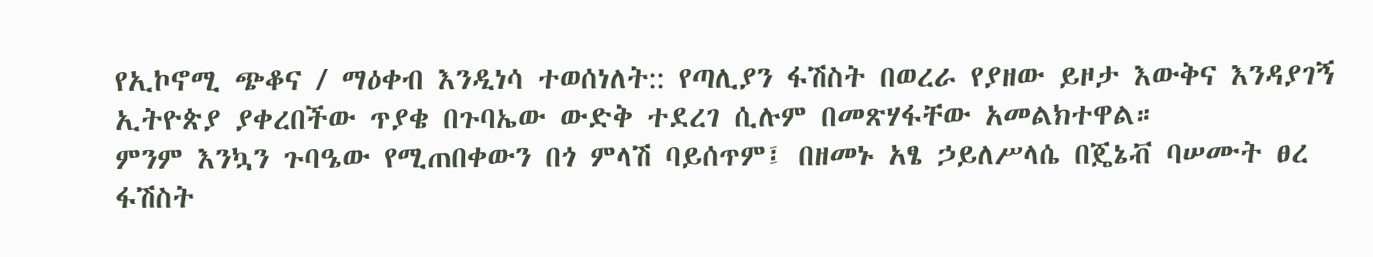የኢኮኖሚ ጭቆና / ማዕቀብ እንዲነሳ ተወሰነለት:: የጣሊያን ፋሽስት በወረራ የያዘው ይዞታ እውቅና እንዳያገኝ ኢትዮጵያ ያቀረበችው ጥያቄ በጉባኤው ውድቅ ተደረገ ሲሉም በመጽሃፋቸው አመልክተዋል።
ምንም እንኳን ጉባዔው የሚጠበቀውን በጎ ምላሽ ባይሰጥም፤ በዘመኑ አፄ ኃይለሥላሴ በጄኔቭ ባሠሙት ፀረ ፋሽስት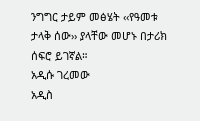ንግግር ታይም መፅሄት ‹‹የዓመቱ ታላቅ ሰው›› ያላቸው መሆኑ በታሪክ ሰፍሮ ይገኛል።
አዲሱ ገረመው
አዲስ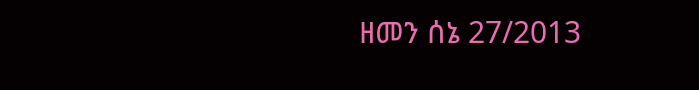ዘመን ሰኔ 27/2013